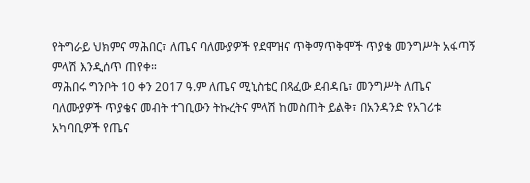የትግራይ ህክምና ማሕበር፣ ለጤና ባለሙያዎች የደሞዝና ጥቅማጥቅሞች ጥያቄ መንግሥት አፋጣኝ ምላሽ እንዲሰጥ ጠየቀ።
ማሕበሩ ግንቦት 10 ቀን 2017 ዓ.ም ለጤና ሚኒስቴር በጻፈው ደብዳቤ፣ መንግሥት ለጤና ባለሙያዎች ጥያቄና መብት ተገቢውን ትኩረትና ምላሽ ከመስጠት ይልቅ፣ በአንዳንድ የአገሪቱ አካባቢዎች የጤና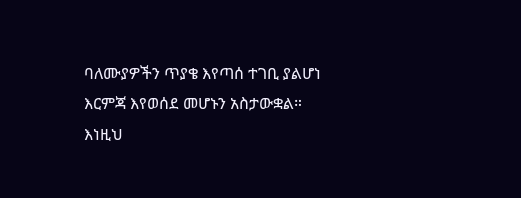ባለሙያዎችን ጥያቄ እየጣሰ ተገቢ ያልሆነ እርምጃ እየወሰደ መሆኑን አስታውቋል።
እነዚህ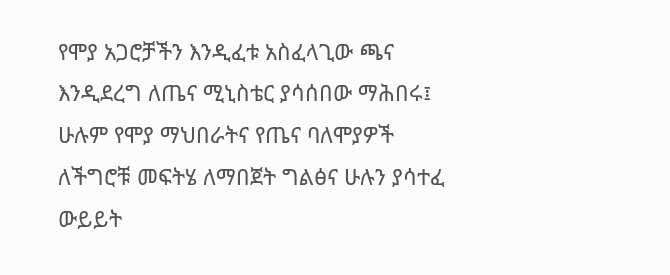የሞያ አጋሮቻችን እንዲፈቱ አስፈላጊው ጫና እንዲደረግ ለጤና ሚኒስቴር ያሳሰበው ማሕበሩ፤ ሁሉም የሞያ ማህበራትና የጤና ባለሞያዎች ለችግሮቹ መፍትሄ ለማበጀት ግልፅና ሁሉን ያሳተፈ ውይይት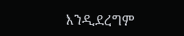እንዲደረግም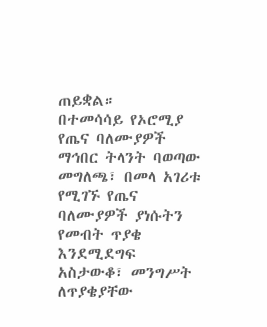ጠይቋል።
በተመሳሳይ የኦሮሚያ የጤና ባለሙያዎች ማኅበር ትላንት ባወጣው መግለጫ፣ በመላ አገሪቱ የሚገኙ የጤና ባለሙያዎች ያነሱትን የመብት ጥያቄ እንደሚደግፍ አስታውቆ፣ መንግሥት ለጥያቄያቸው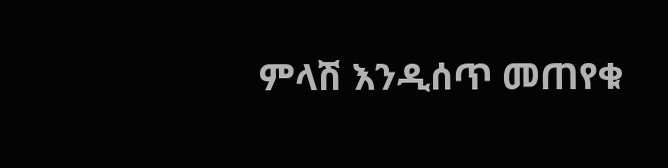ምላሽ እንዲሰጥ መጠየቁ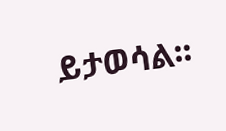ይታወሳል፡፡